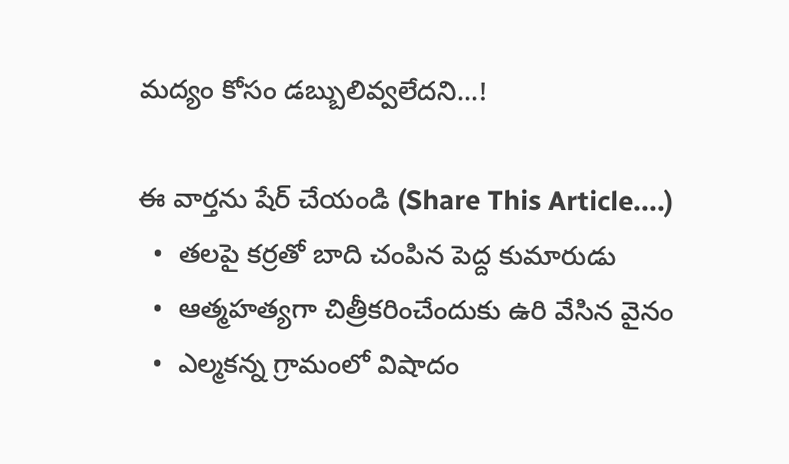మద్యం కోసం డబ్బులివ్వలేదని...!

ఈ వార్తను షేర్ చేయండి (Share This Article....)
  •  తలపై కర్రతో బాది చంపిన పెద్ద కుమారుడు
  •  ఆత్మహత్యగా చిత్రీకరించేందుకు ఉరి వేసిన వైనం
  •  ఎల్మకన్న గ్రామంలో విషాదం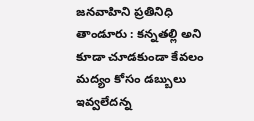జనవాహిని ప్రతినిధి తాండూరు : కన్నతల్లి అని కూడా చూడకుండా కేవలం మద్యం కోసం డబ్బులు ఇవ్వలేదన్న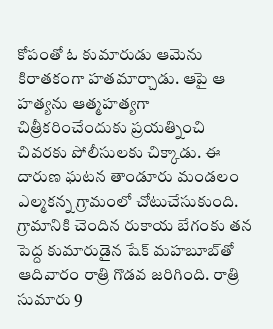కోపంతో ఓ కుమారుడు ఆమెను కిరాతకంగా హతమార్చాడు. ఆపై ఆ హత్యను ఆత్మహత్యగా చిత్రీకరించేందుకు ప్రయత్నించి చివరకు పోలీసులకు చిక్కాడు. ఈ దారుణ ఘటన తాండూరు మండలం ఎల్మకన్న గ్రామంలో చోటుచేసుకుంది. గ్రామానికి చెందిన రుకాయ బేగంకు తన పెద్ద కుమారుడైన షేక్ మహబూబ్‌తో ఆదివారం రాత్రి గొడవ జరిగింది. రాత్రి సుమారు 9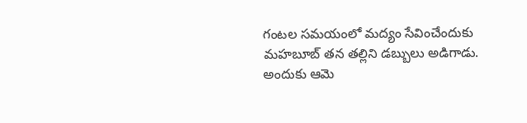గంటల సమయంలో మద్యం సేవించేందుకు మహబూబ్ తన తల్లిని డబ్బులు అడిగాడు. అందుకు ఆమె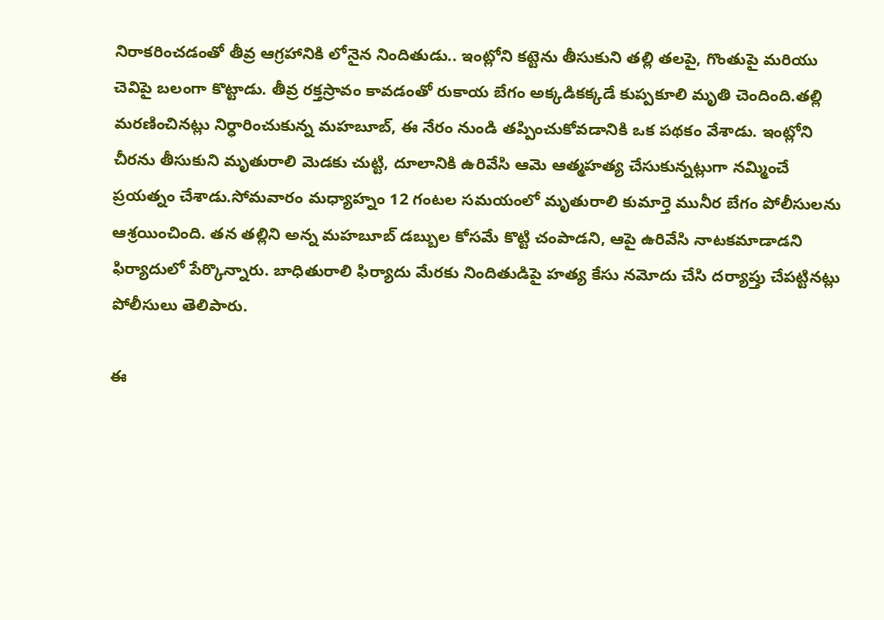నిరాకరించడంతో తీవ్ర ఆగ్రహానికి లోనైన నిందితుడు.. ఇంట్లోని కట్టెను తీసుకుని తల్లి తలపై, గొంతుపై మరియు చెవిపై బలంగా కొట్టాడు. తీవ్ర రక్తస్రావం కావడంతో రుకాయ బేగం అక్కడికక్కడే కుప్పకూలి మృతి చెందింది.తల్లి మరణించినట్లు నిర్ధారించుకున్న మహబూబ్, ఈ నేరం నుండి తప్పించుకోవడానికి ఒక పథకం వేశాడు. ఇంట్లోని చీరను తీసుకుని మృతురాలి మెడకు చుట్టి, దూలానికి ఉరివేసి ఆమె ఆత్మహత్య చేసుకున్నట్లుగా నమ్మించే ప్రయత్నం చేశాడు.సోమవారం మధ్యాహ్నం 12 గంటల సమయంలో మృతురాలి కుమార్తె మునీర బేగం పోలీసులను ఆశ్రయించింది. తన తల్లిని అన్న మహబూబ్ డబ్బుల కోసమే కొట్టి చంపాడని, ఆపై ఉరివేసి నాటకమాడాడని ఫిర్యాదులో పేర్కొన్నారు. బాధితురాలి ఫిర్యాదు మేరకు నిందితుడిపై హత్య కేసు నమోదు చేసి దర్యాప్తు చేపట్టినట్లు పోలీసులు తెలిపారు.

ఈ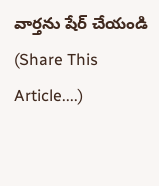వార్తను షేర్ చేయండి (Share This Article....)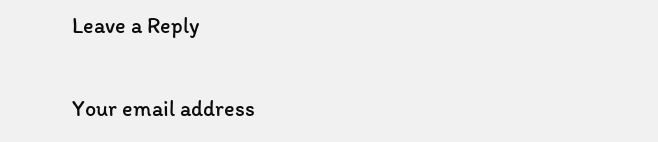Leave a Reply

Your email address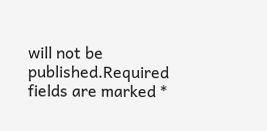will not be published.Required fields are marked *